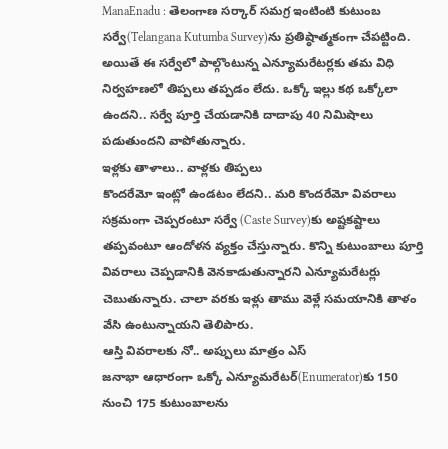ManaEnadu : తెలంగాణ సర్కార్ సమగ్ర ఇంటింటి కుటుంబ సర్వే(Telangana Kutumba Survey)ను ప్రతిష్ఠాత్మకంగా చేపట్టింది. అయితే ఈ సర్వేలో పాల్గొంటున్న ఎన్యూమరేటర్లకు తమ విధి నిర్వహణలో తిప్పలు తప్పడం లేదు. ఒక్కో ఇల్లు కథ ఒక్కోలా ఉందని.. సర్వే పూర్తి చేయడానికి దాదాపు 40 నిమిషాలు పడుతుందని వాపోతున్నారు.
ఇళ్లకు తాళాలు.. వాళ్లకు తిప్పలు
కొందరేమో ఇంట్లో ఉండటం లేదని.. మరి కొందరేమో వివరాలు సక్రమంగా చెప్పరంటూ సర్వే (Caste Survey)కు అష్టకష్టాలు తప్పవంటూ ఆందోళన వ్యక్తం చేస్తున్నారు. కొన్ని కుటుంబాలు పూర్తి వివరాలు చెప్పడానికి వెనకాడుతున్నారని ఎన్యూమరేటర్లు చెబుతున్నారు. చాలా వరకు ఇళ్లు తాము వెళ్లే సమయానికి తాళం వేసి ఉంటున్నాయని తెలిపారు.
ఆస్తి వివరాలకు నో.. అప్పులు మాత్రం ఎస్
జనాభా ఆధారంగా ఒక్కో ఎన్యూమరేటర్(Enumerator)కు 150 నుంచి 175 కుటుంబాలను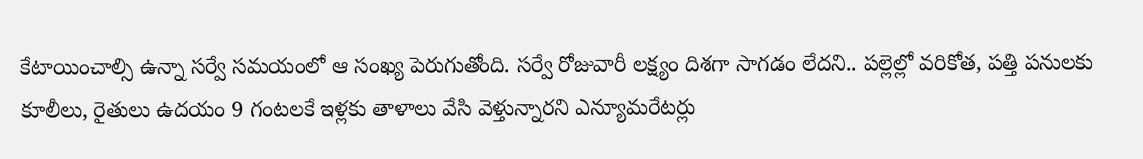కేటాయించాల్సి ఉన్నా సర్వే సమయంలో ఆ సంఖ్య పెరుగుతోంది. సర్వే రోజువారీ లక్ష్యం దిశగా సాగడం లేదని.. పల్లెల్లో వరికోత, పత్తి పనులకు కూలీలు, రైతులు ఉదయం 9 గంటలకే ఇళ్లకు తాళాలు వేసి వెళ్తున్నారని ఎన్యూమరేటర్లు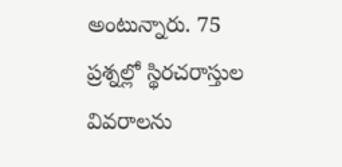అంటున్నారు. 75 ప్రశ్నల్లో స్థిరచరాస్తుల వివరాలను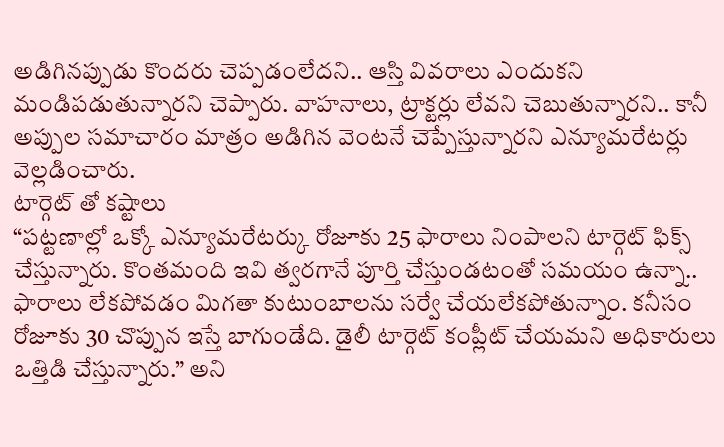అడిగినప్పుడు కొందరు చెప్పడంలేదని.. ఆస్తి వివరాలు ఎందుకని మండిపడుతున్నారని చెప్పారు. వాహనాలు, ట్రాక్టర్లు లేవని చెబుతున్నారని.. కానీ అప్పుల సమాచారం మాత్రం అడిగిన వెంటనే చెప్పేస్తున్నారని ఎన్యూమరేటర్లు వెల్లడించారు.
టార్గెట్ తో కష్టాలు
“పట్టణాల్లో ఒక్కో ఎన్యూమరేటర్కు రోజూకు 25 ఫారాలు నింపాలని టార్గెట్ ఫిక్స్ చేస్తున్నారు. కొంతమంది ఇవి త్వరగానే పూర్తి చేస్తుండటంతో సమయం ఉన్నా.. ఫారాలు లేకపోవడం మిగతా కుటుంబాలను సర్వే చేయలేకపోతున్నాం. కనీసం రోజూకు 30 చొప్పున ఇస్తే బాగుండేది. డైలీ టార్గెట్ కంప్లీట్ చేయమని అధికారులు ఒత్తిడి చేస్తున్నారు.” అని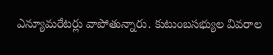ఎన్యూమరేటర్లు వాపోతున్నారు. కుటుంబసభ్యుల వివరాల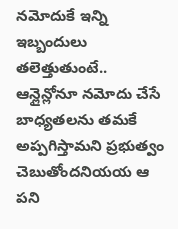నమోదుకే ఇన్ని ఇబ్బందులు తలెత్తుతుంటే.. ఆన్లైన్లోనూ నమోదు చేసే బాధ్యతలను తమకే అప్పగిస్తామని ప్రభుత్వం చెబుతోందనియయ ఆ పని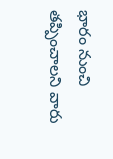భారం నుంచి తప్పించాలని వారు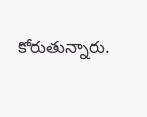కోరుతున్నారు.